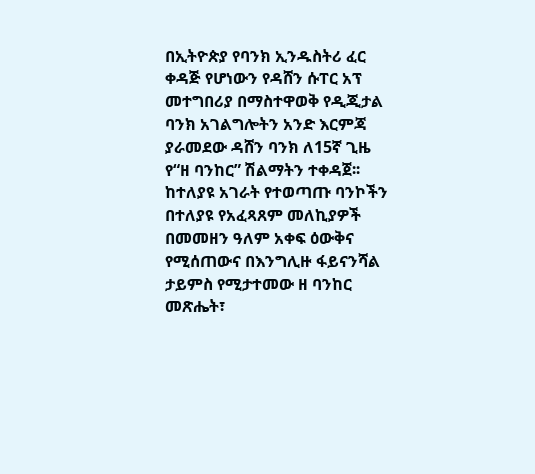በኢትዮጵያ የባንክ ኢንዱስትሪ ፈር ቀዳጅ የሆነውን የዳሸን ሱፐር አፕ መተግበሪያ በማስተዋወቅ የዲጂታል ባንክ አገልግሎትን አንድ እርምጃ ያራመደው ዳሸን ባንክ ለ15ኛ ጊዜ የ“ዘ ባንከር” ሽልማትን ተቀዳጀ፡፡
ከተለያዩ አገራት የተወጣጡ ባንኮችን በተለያዩ የአፈጻጸም መለኪያዎች በመመዘን ዓለም አቀፍ ዕውቅና የሚሰጠውና በእንግሊዙ ፋይናንሻል ታይምስ የሚታተመው ዘ ባንከር መጽሔት፣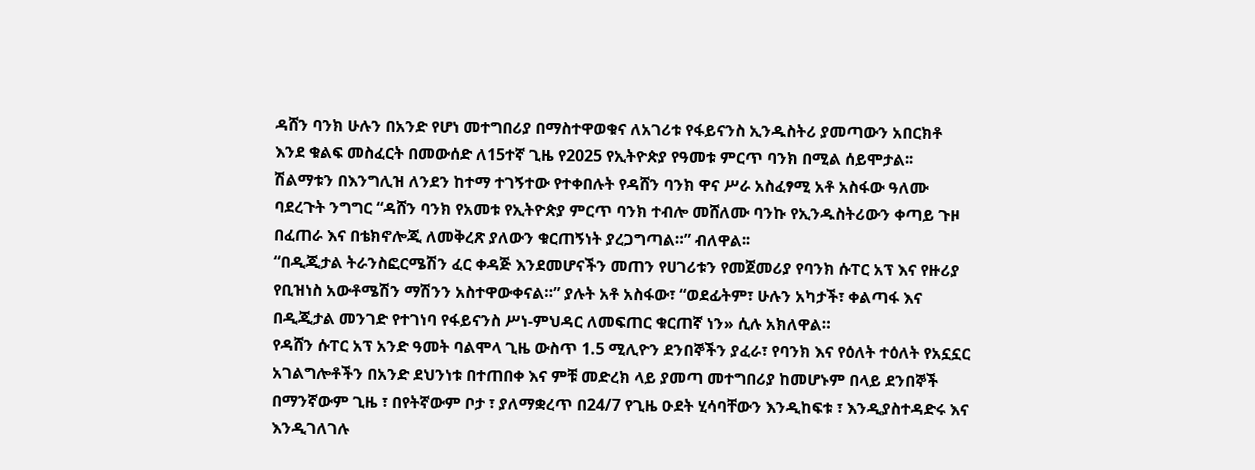ዳሸን ባንክ ሁሉን በአንድ የሆነ መተግበሪያ በማስተዋወቁና ለአገሪቱ የፋይናንስ ኢንዱስትሪ ያመጣውን አበርክቶ እንደ ቁልፍ መስፈርት በመውሰድ ለ15ተኛ ጊዜ የ2025 የኢትዮጵያ የዓመቱ ምርጥ ባንክ በሚል ሰይሞታል፡፡
ሽልማቱን በእንግሊዝ ለንደን ከተማ ተገኝተው የተቀበሉት የዳሸን ባንክ ዋና ሥራ አስፈፃሚ አቶ አስፋው ዓለሙ ባደረጉት ንግግር “ዳሸን ባንክ የአመቱ የኢትዮጵያ ምርጥ ባንክ ተብሎ መሸለሙ ባንኩ የኢንዱስትሪውን ቀጣይ ጉዞ በፈጠራ እና በቴክኖሎጂ ለመቅረጽ ያለውን ቁርጠኝነት ያረጋግጣል።” ብለዋል፡፡
“በዲጂታል ትራንስፎርሜሽን ፈር ቀዳጅ እንደመሆናችን መጠን የሀገሪቱን የመጀመሪያ የባንክ ሱፐር አፕ እና የዙሪያ የቢዝነስ አውቶሜሽን ማሽንን አስተዋውቀናል።” ያሉት አቶ አስፋው፣ “ወደፊትም፣ ሁሉን አካታች፣ ቀልጣፋ እና በዲጂታል መንገድ የተገነባ የፋይናንስ ሥነ-ምህዳር ለመፍጠር ቁርጠኛ ነን» ሲሉ አክለዋል።
የዳሸን ሱፐር አፕ አንድ ዓመት ባልሞላ ጊዜ ውስጥ 1.5 ሚሊዮን ደንበኞችን ያፈራ፣ የባንክ እና የዕለት ተዕለት የአኗኗር አገልግሎቶችን በአንድ ደህንነቱ በተጠበቀ እና ምቹ መድረክ ላይ ያመጣ መተግበሪያ ከመሆኑም በላይ ደንበኞች በማንኛውም ጊዜ ፣ በየትኛውም ቦታ ፣ ያለማቋረጥ በ24/7 የጊዜ ዑደት ሂሳባቸውን እንዲከፍቱ ፣ እንዲያስተዳድሩ እና እንዲገለገሉ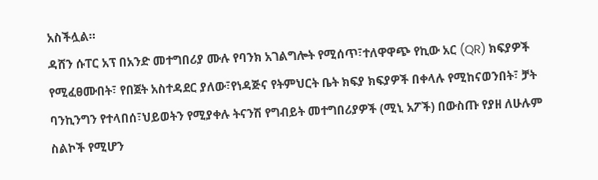አስችሏል።
ዳሸን ሱፐር አፕ በአንድ መተግበሪያ ሙሉ የባንክ አገልግሎት የሚሰጥ፣ተለዋዋጭ የኪው አር (QR) ክፍያዎች የሚፈፀሙበት፣ የበጀት አስተዳደር ያለው፣የነዳጅና የትምህርት ቤት ክፍያ ክፍያዎች በቀላሉ የሚከናወንበት፣ ቻት ባንኪንግን የተላበሰ፣ህይወትን የሚያቀሉ ትናንሽ የግብይት መተግበሪያዎች (ሚኒ አፖች) በውስጡ የያዘ ለሁሉም ስልኮች የሚሆን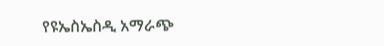የዩኤስኤስዲ አማራጭ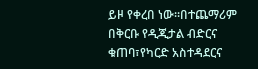ይዞ የቀረበ ነው፡፡በተጨማሪም በቅርቡ የዲጂታል ብድርና ቁጠባ፣የካርድ አስተዳደርና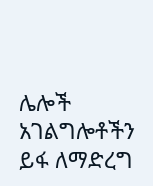ሌሎች አገልግሎቶችን ይፋ ለማድረግ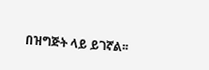በዝግጅት ላይ ይገኛል፡፡